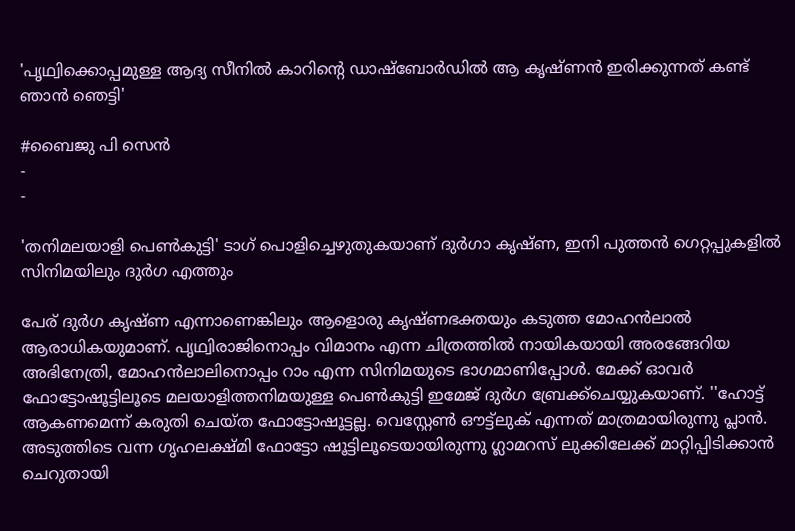'പൃഥ്വിക്കൊപ്പമുള്ള ആദ്യ സീനിൽ കാറിന്റെ ഡാഷ്‌ബോർഡിൽ ആ കൃഷ്ണൻ ഇരിക്കുന്നത് കണ്ട് ഞാൻ ഞെട്ടി'

#ബൈജു പി സെൻ
-
-

'തനിമലയാളി പെൺകുട്ടി' ടാഗ് പൊളിച്ചെഴുതുകയാണ് ദുർഗാ കൃഷ്ണ, ഇനി പുത്തൻ ഗെറ്റപ്പുകളിൽ സിനിമയിലും ദുർഗ എത്തും

പേര് ദുർഗ കൃഷ്ണ എന്നാണെങ്കിലും ആളൊരു കൃഷ്ണഭക്തയും കടുത്ത മോഹൻലാൽ ആരാധികയുമാണ്. പൃഥ്വിരാജിനൊപ്പം വിമാനം എന്ന ചിത്രത്തിൽ നായികയായി അരങ്ങേറിയ അഭിനേത്രി, മോഹൻലാലിനൊപ്പം റാം എന്ന സിനിമയുടെ ഭാഗമാണിപ്പോൾ. മേക്ക് ഓവർ ഫോട്ടോഷൂട്ടിലൂടെ മലയാളിത്തനിമയുള്ള പെൺകുട്ടി ഇമേജ് ദുർഗ ബ്രേക്ക്‌ചെയ്യുകയാണ്. ''ഹോട്ട് ആകണമെന്ന് കരുതി ചെയ്ത ഫോട്ടോഷൂട്ടല്ല. വെസ്റ്റേൺ ഔട്ട്ലുക് എന്നത് മാത്രമായിരുന്നു പ്ലാൻ. അടുത്തിടെ വന്ന ഗൃഹലക്ഷ്മി ഫോട്ടോ ഷൂട്ടിലൂടെയായിരുന്നു ഗ്ലാമറസ് ലുക്കിലേക്ക് മാറ്റിപ്പിടിക്കാൻ ചെറുതായി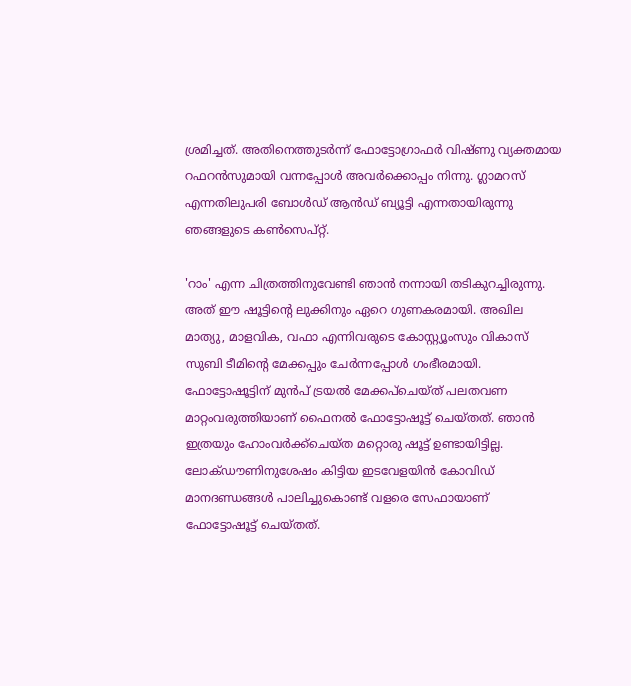ശ്രമിച്ചത്. അതിനെത്തുടർന്ന് ഫോട്ടോഗ്രാഫർ വിഷ്ണു വ്യക്തമായ റഫറൻസുമായി വന്നപ്പോൾ അവർക്കൊപ്പം നിന്നു. ഗ്ലാമറസ് എന്നതിലുപരി ബോൾഡ് ആൻഡ് ബ്യൂട്ടി എന്നതായിരുന്നു ഞങ്ങളുടെ കൺസെപ്റ്റ്.

'റാം' എന്ന ചിത്രത്തിനുവേണ്ടി ഞാൻ നന്നായി തടികുറച്ചിരുന്നു. അത് ഈ ഷൂട്ടിന്റെ ലുക്കിനും ഏറെ ഗുണകരമായി. അഖില മാത്യു, മാളവിക, വഫാ എന്നിവരുടെ കോസ്റ്റ്യൂംസും വികാസ് സുബി ടീമിന്റെ മേക്കപ്പും ചേർന്നപ്പോൾ ഗംഭീരമായി. ഫോട്ടോഷൂട്ടിന് മുൻപ് ട്രയൽ മേക്കപ്‌ചെയ്ത് പലതവണ മാറ്റംവരുത്തിയാണ് ഫൈനൽ ഫോട്ടോഷൂട്ട് ചെയ്തത്. ഞാൻ ഇത്രയും ഹോംവർക്ക്‌ചെയ്ത മറ്റൊരു ഷൂട്ട് ഉണ്ടായിട്ടില്ല. ലോക്ഡൗണിനുശേഷം കിട്ടിയ ഇടവേളയിൻ കോവിഡ് മാനദണ്ഡങ്ങൾ പാലിച്ചുകൊണ്ട് വളരെ സേഫായാണ് ഫോട്ടോഷൂട്ട് ചെയ്തത്.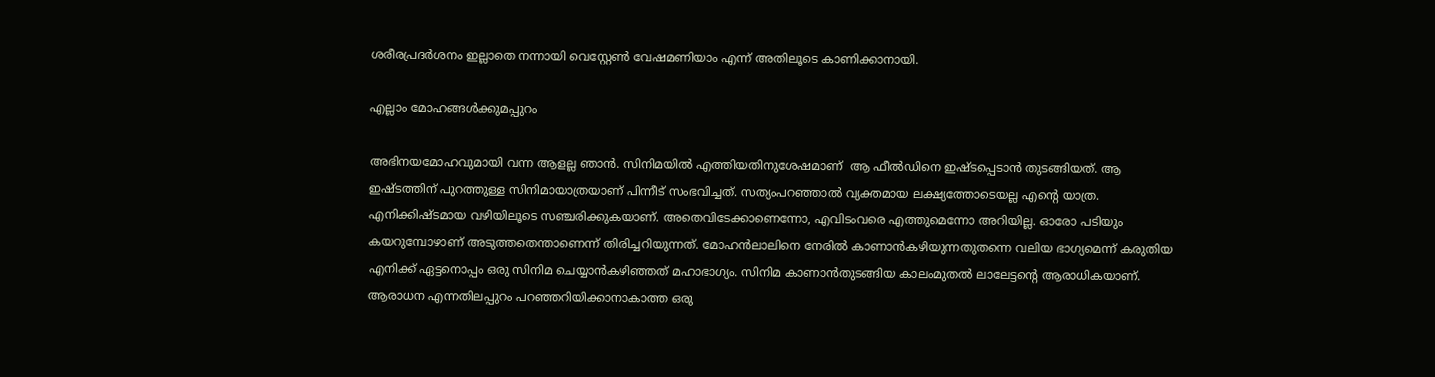ശരീരപ്രദർശനം ഇല്ലാതെ നന്നായി വെസ്റ്റേൺ വേഷമണിയാം എന്ന് അതിലൂടെ കാണിക്കാനായി.

എല്ലാം മോഹങ്ങൾക്കുമപ്പുറം

അഭിനയമോഹവുമായി വന്ന ആളല്ല ഞാൻ. സിനിമയിൽ എത്തിയതിനുശേഷമാണ്  ആ ഫീൽഡിനെ ഇഷ്ടപ്പെടാൻ തുടങ്ങിയത്. ആ ഇഷ്ടത്തിന് പുറത്തുള്ള സിനിമായാത്രയാണ് പിന്നീട് സംഭവിച്ചത്. സത്യംപറഞ്ഞാൽ വ്യക്തമായ ലക്ഷ്യത്തോടെയല്ല എന്റെ യാത്ര. എനിക്കിഷ്ടമായ വഴിയിലൂടെ സഞ്ചരിക്കുകയാണ്. അതെവിടേക്കാണെന്നോ, എവിടംവരെ എത്തുമെന്നോ അറിയില്ല. ഓരോ പടിയും കയറുമ്പോഴാണ് അടുത്തതെന്താണെന്ന് തിരിച്ചറിയുന്നത്. മോഹൻലാലിനെ നേരിൽ കാണാൻകഴിയുന്നതുതന്നെ വലിയ ഭാഗ്യമെന്ന് കരുതിയ എനിക്ക് ഏട്ടനൊപ്പം ഒരു സിനിമ ചെയ്യാൻകഴിഞ്ഞത് മഹാഭാഗ്യം. സിനിമ കാണാൻതുടങ്ങിയ കാലംമുതൽ ലാലേട്ടന്റെ ആരാധികയാണ്. ആരാധന എന്നതിലപ്പുറം പറഞ്ഞറിയിക്കാനാകാത്ത ഒരു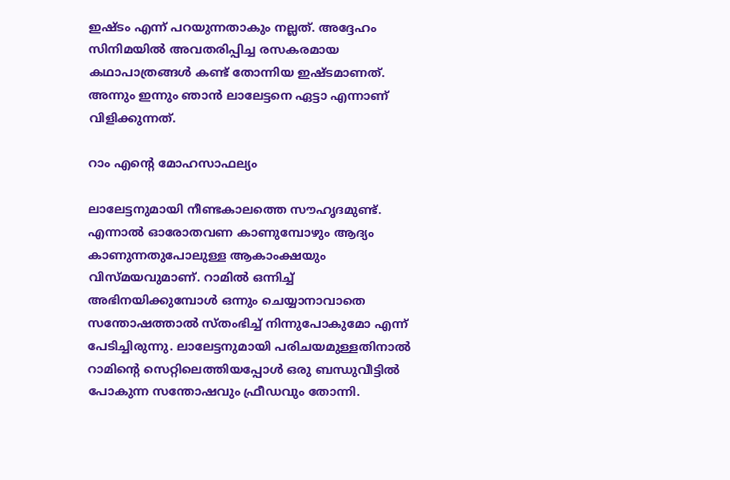ഇഷ്ടം എന്ന് പറയുന്നതാകും നല്ലത്. അദ്ദേഹം സിനിമയിൽ അവതരിപ്പിച്ച രസകരമായ കഥാപാത്രങ്ങൾ കണ്ട് തോന്നിയ ഇഷ്ടമാണത്. അന്നും ഇന്നും ഞാൻ ലാലേട്ടനെ ഏട്ടാ എന്നാണ് വിളിക്കുന്നത്.

റാം എന്റെ മോഹസാഫല്യം

ലാലേട്ടനുമായി നീണ്ടകാലത്തെ സൗഹൃദമുണ്ട്. എന്നാൽ ഓരോതവണ കാണുമ്പോഴും ആദ്യം കാണുന്നതുപോലുള്ള ആകാംക്ഷയും വിസ്മയവുമാണ്. റാമിൽ ഒന്നിച്ച് അഭിനയിക്കുമ്പോൾ ഒന്നും ചെയ്യാനാവാതെ സന്തോഷത്താൽ സ്തംഭിച്ച് നിന്നുപോകുമോ എന്ന് പേടിച്ചിരുന്നു. ലാലേട്ടനുമായി പരിചയമുള്ളതിനാൽ റാമിന്റെ സെറ്റിലെത്തിയപ്പോൾ ഒരു ബന്ധുവീട്ടിൽ പോകുന്ന സന്തോഷവും ഫ്രീഡവും തോന്നി.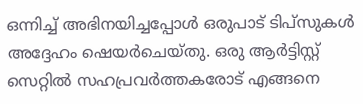ഒന്നിച്ച് അഭിനയിച്ചപ്പോൾ ഒരുപാട് ടിപ്സുകൾ അദ്ദേഹം ഷെയർചെയ്തു. ഒരു ആർട്ടിസ്റ്റ് സെറ്റിൽ സഹപ്രവർത്തകരോട് എങ്ങനെ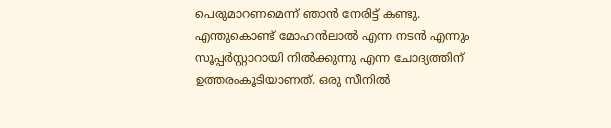പെരുമാറണമെന്ന് ഞാൻ നേരിട്ട് കണ്ടു. എന്തുകൊണ്ട് മോഹൻലാൽ എന്ന നടൻ എന്നും സൂപ്പർസ്റ്റാറായി നിൽക്കുന്നു എന്ന ചോദ്യത്തിന് ഉത്തരംകൂടിയാണത്. ഒരു സീനിൽ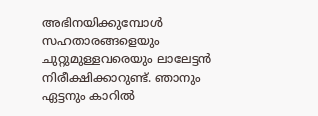അഭിനയിക്കുമ്പോൾ സഹതാരങ്ങളെയും ചുറ്റുമുള്ളവരെയും ലാലേട്ടൻ നിരീക്ഷിക്കാറുണ്ട്. ഞാനും ഏട്ടനും കാറിൽ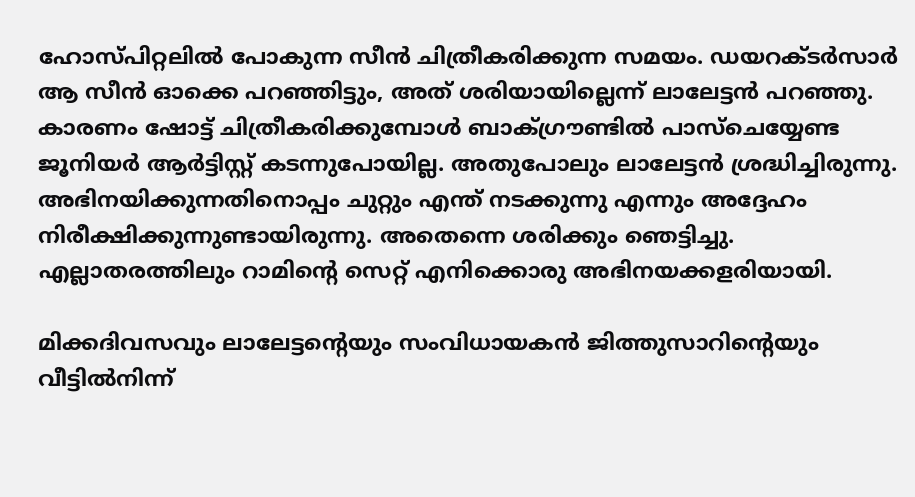ഹോസ്പിറ്റലിൽ പോകുന്ന സീൻ ചിത്രീകരിക്കുന്ന സമയം. ഡയറക്ടർസാർ ആ സീൻ ഓക്കെ പറഞ്ഞിട്ടും, അത് ശരിയായില്ലെന്ന് ലാലേട്ടൻ പറഞ്ഞു. കാരണം ഷോട്ട് ചിത്രീകരിക്കുമ്പോൾ ബാക്ഗ്രൗണ്ടിൽ പാസ്‌ചെയ്യേണ്ട ജൂനിയർ ആർട്ടിസ്റ്റ് കടന്നുപോയില്ല. അതുപോലും ലാലേട്ടൻ ശ്രദ്ധിച്ചിരുന്നു. അഭിനയിക്കുന്നതിനൊപ്പം ചുറ്റും എന്ത് നടക്കുന്നു എന്നും അദ്ദേഹം നിരീക്ഷിക്കുന്നുണ്ടായിരുന്നു. അതെന്നെ ശരിക്കും ഞെട്ടിച്ചു. എല്ലാതരത്തിലും റാമിന്റെ സെറ്റ് എനിക്കൊരു അഭിനയക്കളരിയായി.

മിക്കദിവസവും ലാലേട്ടന്റെയും സംവിധായകൻ ജിത്തുസാറിന്റെയും വീട്ടിൽനിന്ന്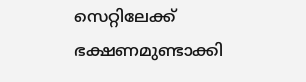സെറ്റിലേക്ക് ഭക്ഷണമുണ്ടാക്കി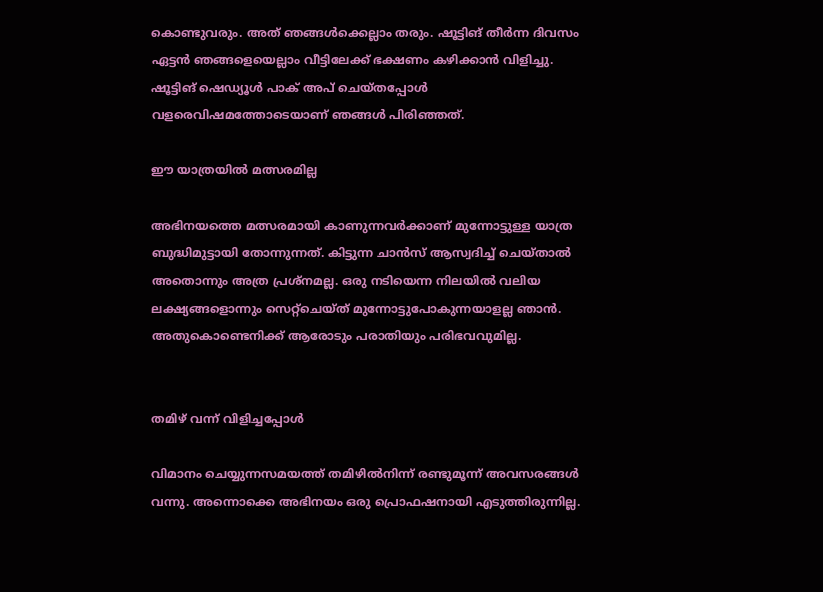കൊണ്ടുവരും. അത് ഞങ്ങൾക്കെല്ലാം തരും. ഷൂട്ടിങ് തീർന്ന ദിവസം ഏട്ടൻ ഞങ്ങളെയെല്ലാം വീട്ടിലേക്ക് ഭക്ഷണം കഴിക്കാൻ വിളിച്ചു. ഷൂട്ടിങ് ഷെഡ്യൂൾ പാക് അപ് ചെയ്തപ്പോൾ വളരെവിഷമത്തോടെയാണ് ഞങ്ങൾ പിരിഞ്ഞത്.

ഈ യാത്രയിൽ മത്സരമില്ല

അഭിനയത്തെ മത്സരമായി കാണുന്നവർക്കാണ് മുന്നോട്ടുള്ള യാത്ര ബുദ്ധിമുട്ടായി തോന്നുന്നത്. കിട്ടുന്ന ചാൻസ് ആസ്വദിച്ച് ചെയ്താൽ അതൊന്നും അത്ര പ്രശ്‌നമല്ല. ഒരു നടിയെന്ന നിലയിൽ വലിയ ലക്ഷ്യങ്ങളൊന്നും സെറ്റ്‌ചെയ്ത് മുന്നോട്ടുപോകുന്നയാളല്ല ഞാൻ. അതുകൊണ്ടെനിക്ക് ആരോടും പരാതിയും പരിഭവവുമില്ല.


തമിഴ് വന്ന് വിളിച്ചപ്പോൾ

വിമാനം ചെയ്യുന്നസമയത്ത് തമിഴിൽനിന്ന് രണ്ടുമൂന്ന് അവസരങ്ങൾ വന്നു. അന്നൊക്കെ അഭിനയം ഒരു പ്രൊഫഷനായി എടുത്തിരുന്നില്ല.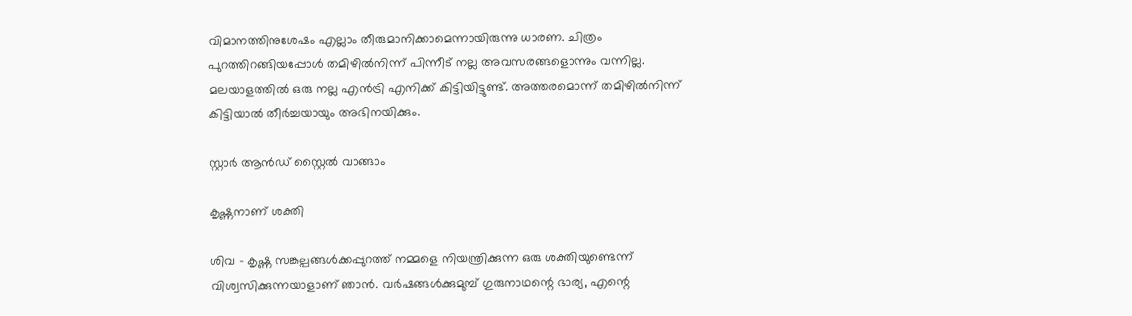വിമാനത്തിനുശേഷം എല്ലാം തീരുമാനിക്കാമെന്നായിരുന്നു ധാരണ. ചിത്രം പുറത്തിറങ്ങിയപ്പോൾ തമിഴിൽനിന്ന് പിന്നീട് നല്ല അവസരങ്ങളൊന്നും വന്നില്ല. മലയാളത്തിൽ ഒരു നല്ല എൻട്രി എനിക്ക് കിട്ടിയിട്ടുണ്ട്. അത്തരമൊന്ന് തമിഴിൽനിന്ന് കിട്ടിയാൽ തീർച്ചയായും അഭിനയിക്കും.

സ്റ്റാർ ആൻഡ് സ്റ്റൈൽ വാങ്ങാം

കൃഷ്ണനാണ് ശക്തി

ശിവ - കൃഷ്ണ സങ്കല്പങ്ങൾക്കപ്പുറത്ത് നമ്മളെ നിയന്ത്രിക്കുന്ന ഒരു ശക്തിയുണ്ടെന്ന് വിശ്വസിക്കുന്നയാളാണ് ഞാൻ. വർഷങ്ങൾക്കുമുമ്പ് ഗുരുനാഥന്റെ ഭാര്യ, എന്റെ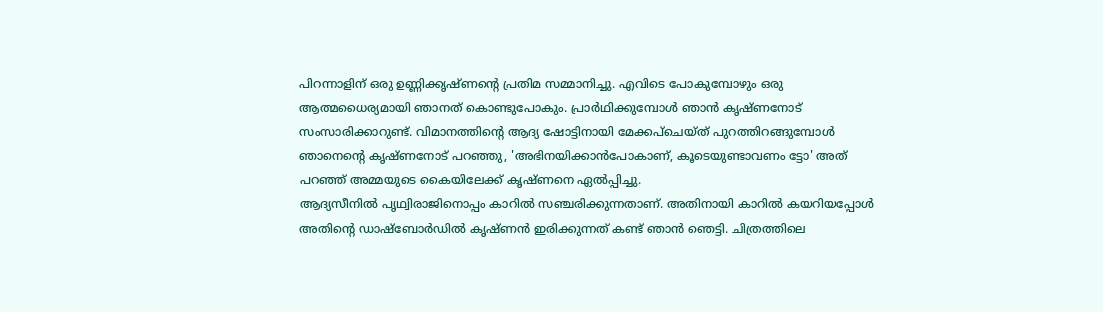പിറന്നാളിന് ഒരു ഉണ്ണിക്കൃഷ്ണന്റെ പ്രതിമ സമ്മാനിച്ചു. എവിടെ പോകുമ്പോഴും ഒരു ആത്മധൈര്യമായി ഞാനത് കൊണ്ടുപോകും. പ്രാർഥിക്കുമ്പോൾ ഞാൻ കൃഷ്ണനോട് സംസാരിക്കാറുണ്ട്. വിമാനത്തിന്റെ ആദ്യ ഷോട്ടിനായി മേക്കപ്‌ചെയ്ത് പുറത്തിറങ്ങുമ്പോൾ ഞാനെന്റെ കൃഷ്ണനോട് പറഞ്ഞു, 'അഭിനയിക്കാൻപോകാണ്, കൂടെയുണ്ടാവണം ട്ടോ' അത് പറഞ്ഞ് അമ്മയുടെ കൈയിലേക്ക് കൃഷ്ണനെ ഏൽപ്പിച്ചു.
ആദ്യസീനിൽ പൃഥ്വിരാജിനൊപ്പം കാറിൽ സഞ്ചരിക്കുന്നതാണ്. അതിനായി കാറിൽ കയറിയപ്പോൾ അതിന്റെ ഡാഷ്‌ബോർഡിൽ കൃഷ്ണൻ ഇരിക്കുന്നത് കണ്ട് ഞാൻ ഞെട്ടി. ചിത്രത്തിലെ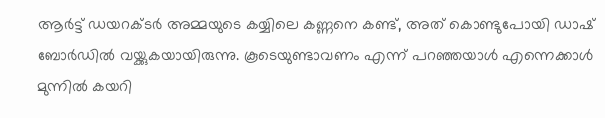ആർട്ട് ഡയറക്ടർ അമ്മയുടെ കയ്യിലെ കണ്ണനെ കണ്ട്, അത് കൊണ്ടുപോയി ഡാഷ് ബോർഡിൽ വയ്ക്കുകയായിരുന്നു. കൂടെയുണ്ടാവണം എന്ന് പറഞ്ഞയാൾ എന്നെക്കാൾ മുന്നിൽ കയറി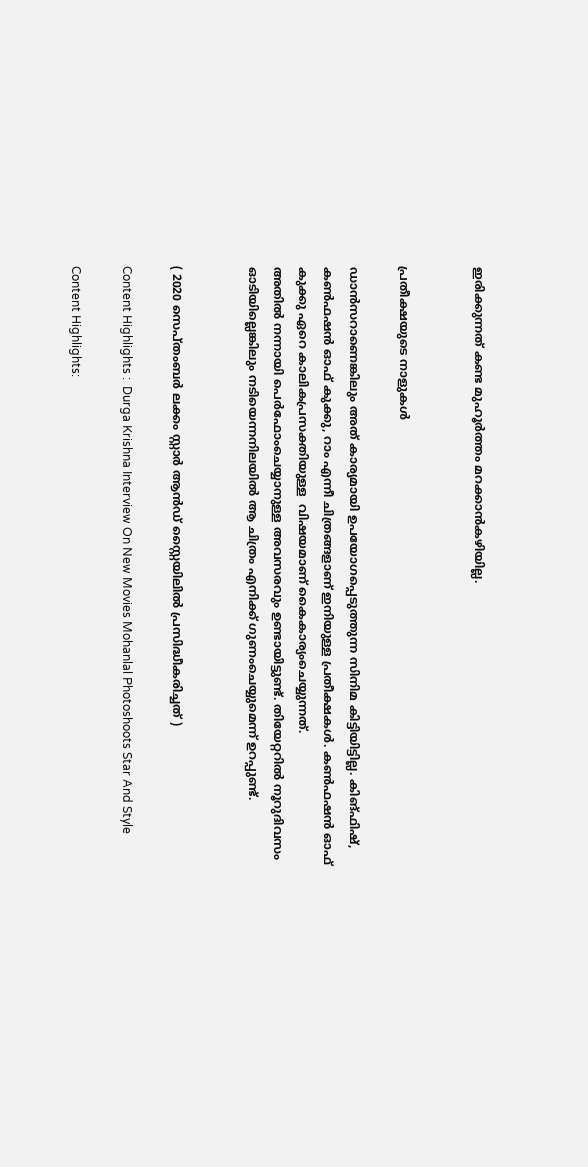ഇരിക്കുന്നത് കണ്ട മുഹൂർത്തം മറക്കാൻകഴിയില്ല.


പ്രതീക്ഷയുടെ നാളുകൾ

ഡാൻസറാണെങ്കിലും അത് കാര്യമായി ഉപയോഗപ്പെടുത്തുന്ന സിനിമ കിട്ടിയിട്ടില്ല. കിങ്ഫിഷ്, കൺഫഷൻ ഓഫ് കുക്കു, റാം എന്നീ ചിത്രങ്ങളാണ് ഇനിയുള്ള പ്രതീക്ഷകൾ. കൺഫഷൻ ഓഫ് കുക്കു ഏറെ കാലികപ്രസക്തിയുള്ള  വിഷയമാണ് കൈകാര്യംചെയ്യുന്നത്.
അതിൽ നന്നായി പെർഫോംചെയ്യാനുള്ള അവസരവും ഉണ്ടായിട്ടുണ്ട്. തിയേറ്ററിൽ നൂറുദിവസം ഓടിയില്ലെങ്കിലും നടിയെന്നനിലയിൽ ആ ചിത്രം എനിക്ക് ഗുണംചെയ്യുമെന്ന് ഉറപ്പുണ്ട്.


( 2020 സെപ്തംബർ ലക്കം സ്റ്റാർ ആൻഡ് സ്റ്റൈയിലിൽ പ്രസിദ്ധീകരിച്ചത് )

Content Highlights :  Durga Krishna Interview On New Movies Mohanlal Photoshoots Star And Style

Content Highlights: